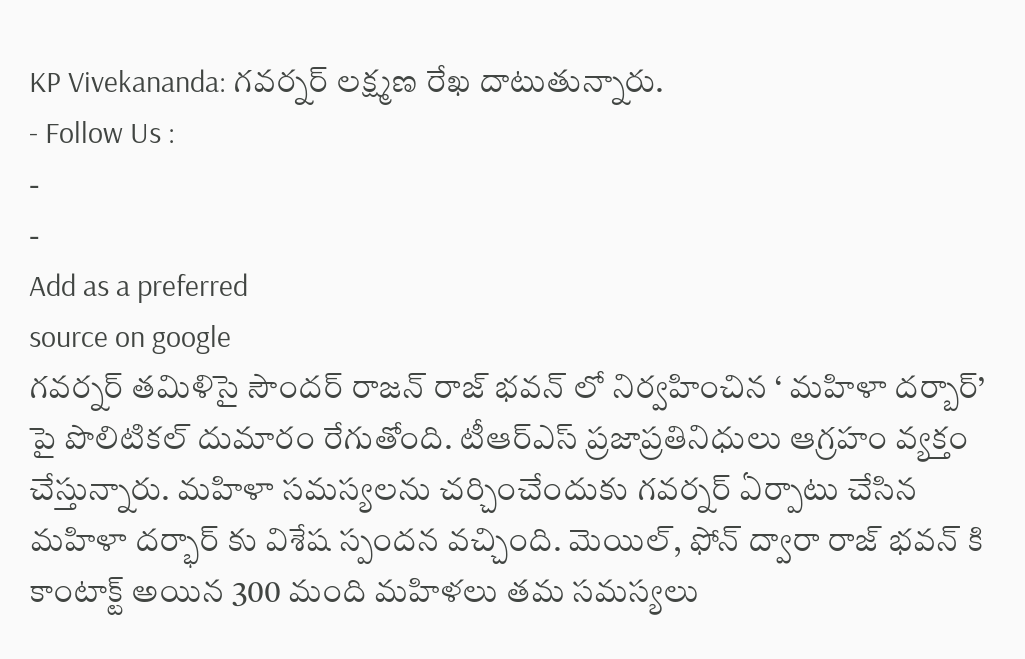KP Vivekananda: గవర్నర్ లక్ష్మణ రేఖ దాటుతున్నారు.
- Follow Us :
-
-
Add as a preferred
source on google
గవర్నర్ తమిళిసై సౌందర్ రాజన్ రాజ్ భవన్ లో నిర్వహించిన ‘ మహిళా దర్బార్’ పై పొలిటికల్ దుమారం రేగుతోంది. టీఆర్ఎస్ ప్రజాప్రతినిధులు ఆగ్రహం వ్యక్తం చేస్తున్నారు. మహిళా సమస్యలను చర్చించేందుకు గవర్నర్ ఏర్పాటు చేసిన మహిళా దర్భార్ కు విశేష స్పందన వచ్చింది. మెయిల్, ఫోన్ ద్వారా రాజ్ భవన్ కి కాంటాక్ట్ అయిన 300 మంది మహిళలు తమ సమస్యలు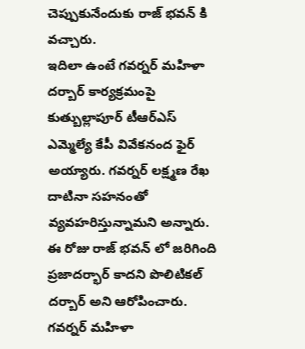చెప్పుకునేందుకు రాజ్ భవన్ కి వచ్చారు.
ఇదిలా ఉంటే గవర్నర్ మహిళా దర్బార్ కార్యక్రమంపై కుత్బుల్లాపూర్ టీఆర్ఎస్ ఎమ్మెల్యే కేపీ వివేకనంద ఫైర్ అయ్యారు. గవర్నర్ లక్ష్మణ రేఖ దాటినా సహనంతో వ్యవహరిస్తున్నామని అన్నారు. ఈ రోజు రాజ్ భవన్ లో జరిగింది ప్రజాదర్భార్ కాదని పొలిటికల్ దర్బార్ అని ఆరోపించారు. గవర్నర్ మహిళా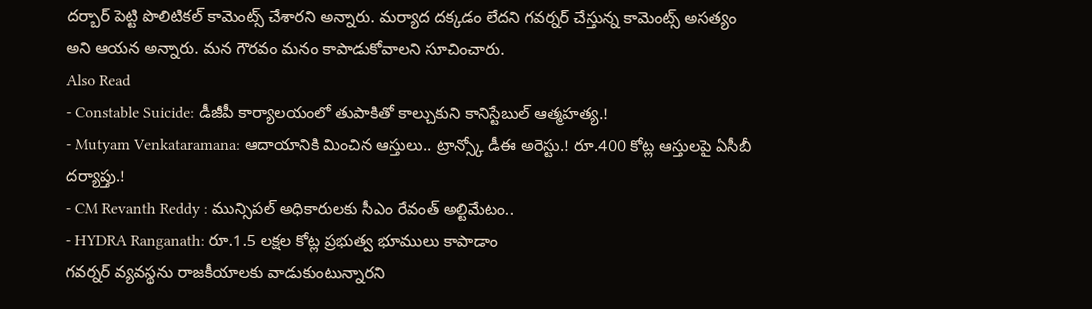దర్బార్ పెట్టి పొలిటికల్ కామెంట్స్ చేశారని అన్నారు. మర్యాద దక్కడం లేదని గవర్నర్ చేస్తున్న కామెంట్స్ అసత్యం అని ఆయన అన్నారు. మన గౌరవం మనం కాపాడుకోవాలని సూచించారు.
Also Read
- Constable Suicide: డీజీపీ కార్యాలయంలో తుపాకితో కాల్చుకుని కానిస్టేబుల్ ఆత్మహత్య.!
- Mutyam Venkataramana: ఆదాయానికి మించిన ఆస్తులు.. ట్రాన్స్కో డీఈ అరెస్టు.! రూ.400 కోట్ల ఆస్తులపై ఏసీబీ దర్యాప్తు.!
- CM Revanth Reddy : మున్సిపల్ అధికారులకు సీఎం రేవంత్ అల్టిమేటం..
- HYDRA Ranganath: రూ.1.5 లక్షల కోట్ల ప్రభుత్వ భూములు కాపాడాం
గవర్నర్ వ్యవస్థను రాజకీయాలకు వాడుకుంటున్నారని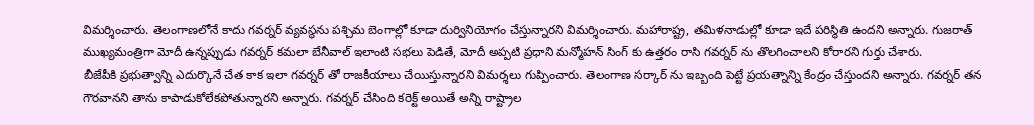విమర్శించారు. తెలంగాణలోనే కాదు గవర్నర్ వ్యవస్థను పశ్చిమ బెంగాల్లో కూడా దుర్వినియోగం చేస్తున్నారని విమర్శించారు. మహారాష్ట్ర, తమిళనాడుల్లో కూడా ఇదే పరిస్థితి ఉందని అన్నారు. గుజరాత్ ముఖ్యమంత్రిగా మోదీ ఉన్నప్పుడు గవర్నర్ కమలా బేనీవాల్ ఇలాంటి సభలు పెడితే, మోదీ అప్పటి ప్రధాని మన్మోహన్ సింగ్ కు ఉత్తరం రాసి గవర్నర్ ను తొలగించాలని కోరారని గుర్తు చేశారు.
బీజేపీకి ప్రభుత్వాన్ని ఎదుర్కొనే చేత కాక ఇలా గవర్నర్ తో రాజకీయాలు చేయిస్తున్నారని విమర్శలు గుప్పించారు. తెలంగాణ సర్కార్ ను ఇబ్బంది పెట్టే ప్రయత్నాన్ని కేంద్రం చేస్తుందని అన్నారు. గవర్నర్ తన గౌరవానని తాను కాపాడుకోలేకపోతున్నారని అన్నారు. గవర్నర్ చేసింది కరెక్ట్ అయితే అన్ని రాష్ట్రాల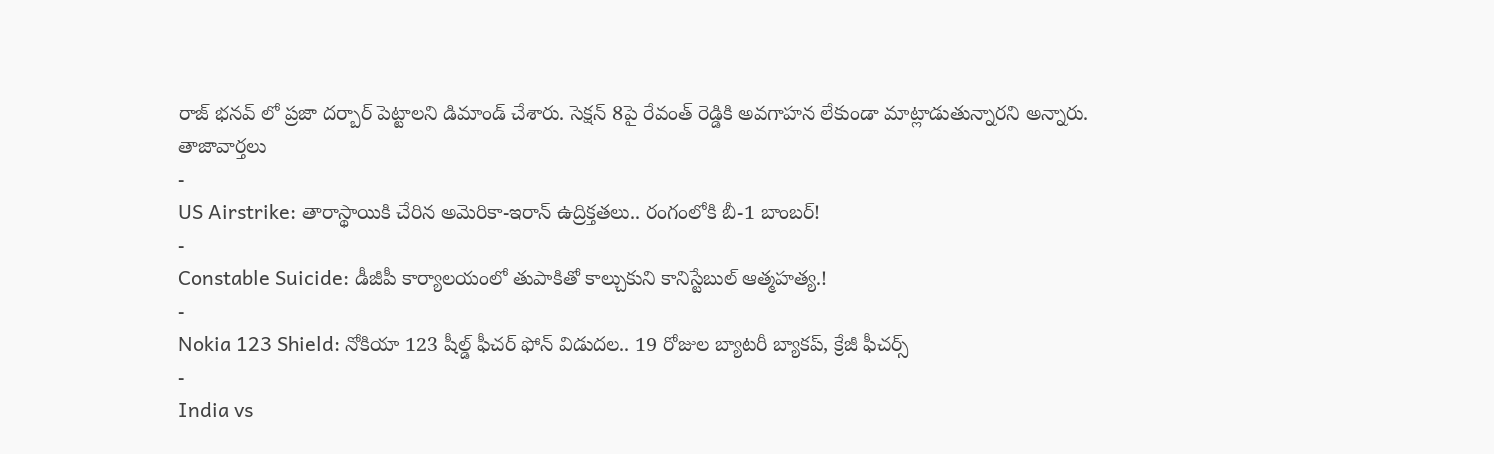రాజ్ భనవ్ లో ప్రజా దర్బార్ పెట్టాలని డిమాండ్ చేశారు. సెక్షన్ 8పై రేవంత్ రెడ్డికి అవగాహన లేకుండా మాట్లాడుతున్నారని అన్నారు.
తాజావార్తలు
-
US Airstrike: తారాస్థాయికి చేరిన అమెరికా-ఇరాన్ ఉద్రిక్తతలు.. రంగంలోకి బీ-1 బాంబర్!
-
Constable Suicide: డీజీపీ కార్యాలయంలో తుపాకితో కాల్చుకుని కానిస్టేబుల్ ఆత్మహత్య.!
-
Nokia 123 Shield: నోకియా 123 షీల్డ్ ఫీచర్ ఫోన్ విడుదల.. 19 రోజుల బ్యాటరీ బ్యాకప్, క్రేజీ ఫీచర్స్
-
India vs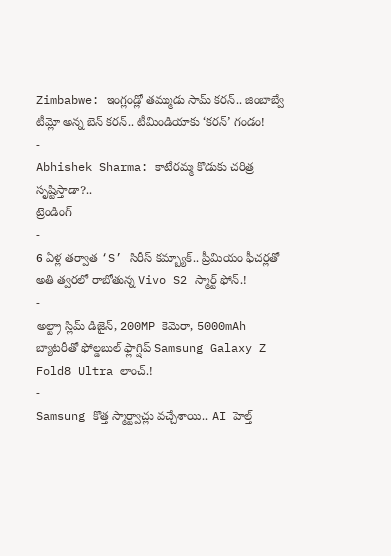Zimbabwe: ఇంగ్లండ్లో తమ్ముడు సామ్ కరన్.. జింబాబ్వే టీమ్లో అన్న బెన్ కరన్.. టీమిండియాకు ‘కరన్’ గండం!
-
Abhishek Sharma: కాటేరమ్మ కొడుకు చరిత్ర సృష్టిస్తాడా?..
ట్రెండింగ్
-
6 ఏళ్ల తర్వాత ‘S’ సిరీస్ కమ్బ్యాక్.. ప్రీమియం ఫీచర్లతో అతి త్వరలో రాబోతున్న Vivo S2 స్మార్ట్ ఫోన్.!
-
అల్ట్రా స్లిమ్ డిజైన్, 200MP కెమెరా, 5000mAh బ్యాటరీతో ఫోల్డబుల్ ఫ్లాగ్షిప్ Samsung Galaxy Z Fold8 Ultra లాంచ్.!
-
Samsung కొత్త స్మార్ట్వాచ్లు వచ్చేశాయి.. AI హెల్త్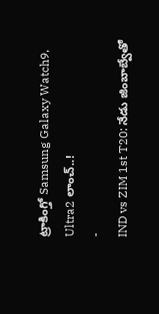ట్రాకింగ్తో Samsung Galaxy Watch9, Ultra2 లాంచ్..!
-
IND vs ZIM 1st T20: నేడు జింబాబ్వేతో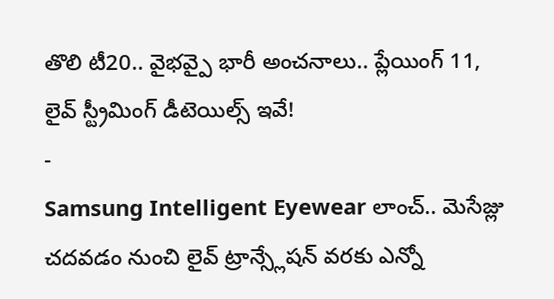తొలి టీ20.. వైభవ్పై భారీ అంచనాలు.. ప్లేయింగ్ 11, లైవ్ స్ట్రీమింగ్ డీటెయిల్స్ ఇవే!
-
Samsung Intelligent Eyewear లాంచ్.. మెసేజ్లు చదవడం నుంచి లైవ్ ట్రాన్స్లేషన్ వరకు ఎన్నో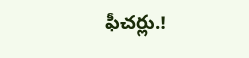ఫీచర్లు.!